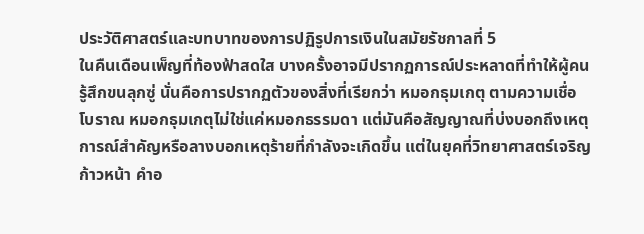ประวัติศาสตร์และบทบาทของการปฏิรูปการเงินในสมัยรัชกาลที่ 5
ในคืนเดือนเพ็ญที่ท้องฟ้าสดใส บางครั้งอาจมีปรากฏการณ์ประหลาดที่ทำให้ผู้คนรู้สึกขนลุกซู่ นั่นคือการปรากฏตัวของสิ่งที่เรียกว่า หมอกธุมเกตุ ตามความเชื่อโบราณ หมอกธุมเกตุไม่ใช่แค่หมอกธรรมดา แต่มันคือสัญญาณที่บ่งบอกถึงเหตุการณ์สำคัญหรือลางบอกเหตุร้ายที่กำลังจะเกิดขึ้น แต่ในยุคที่วิทยาศาสตร์เจริญก้าวหน้า คำอ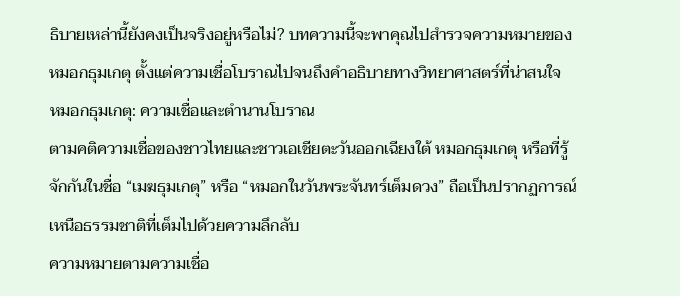ธิบายเหล่านี้ยังคงเป็นจริงอยู่หรือไม่? บทความนี้จะพาคุณไปสำรวจความหมายของหมอกธุมเกตุ ตั้งแต่ความเชื่อโบราณไปจนถึงคำอธิบายทางวิทยาศาสตร์ที่น่าสนใจ
หมอกธุมเกตุ: ความเชื่อและตำนานโบราณ
ตามคติความเชื่อของชาวไทยและชาวเอเชียตะวันออกเฉียงใต้ หมอกธุมเกตุ หรือที่รู้จักกันในชื่อ “เมฆธุมเกตุ” หรือ “หมอกในวันพระจันทร์เต็มดวง” ถือเป็นปรากฏการณ์เหนือธรรมชาติที่เต็มไปด้วยความลึกลับ
ความหมายตามความเชื่อ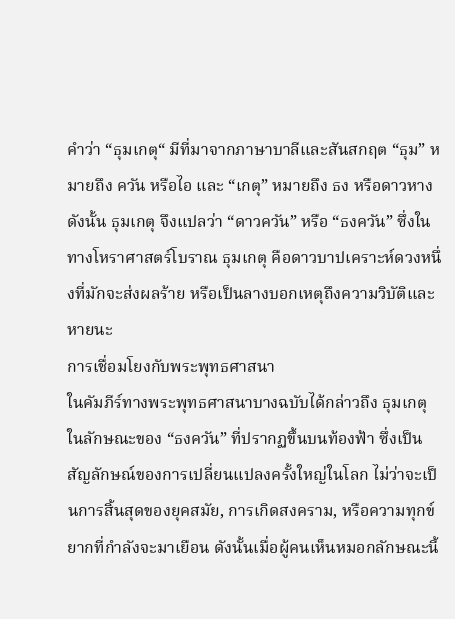คำว่า “ธุมเกตุ“ มีที่มาจากภาษาบาลีและสันสกฤต “ธุม” หมายถึง ควัน หรือไอ และ “เกตุ” หมายถึง ธง หรือดาวหาง ดังนั้น ธุมเกตุ จึงแปลว่า “ดาวควัน” หรือ “ธงควัน” ซึ่งในทางโหราศาสตร์โบราณ ธุมเกตุ คือดาวบาปเคราะห์ดวงหนึ่งที่มักจะส่งผลร้าย หรือเป็นลางบอกเหตุถึงความวิบัติและหายนะ
การเชื่อมโยงกับพระพุทธศาสนา
ในคัมภีร์ทางพระพุทธศาสนาบางฉบับได้กล่าวถึง ธุมเกตุ ในลักษณะของ “ธงควัน” ที่ปรากฏขึ้นบนท้องฟ้า ซึ่งเป็นสัญลักษณ์ของการเปลี่ยนแปลงครั้งใหญ่ในโลก ไม่ว่าจะเป็นการสิ้นสุดของยุคสมัย, การเกิดสงคราม, หรือความทุกข์ยากที่กำลังจะมาเยือน ดังนั้นเมื่อผู้คนเห็นหมอกลักษณะนี้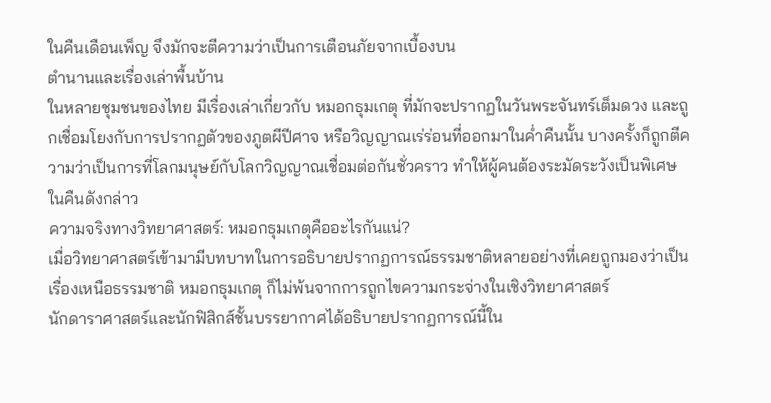ในคืนเดือนเพ็ญ จึงมักจะตีความว่าเป็นการเตือนภัยจากเบื้องบน
ตำนานและเรื่องเล่าพื้นบ้าน
ในหลายชุมชนของไทย มีเรื่องเล่าเกี่ยวกับ หมอกธุมเกตุ ที่มักจะปรากฏในวันพระจันทร์เต็มดวง และถูกเชื่อมโยงกับการปรากฏตัวของภูตผีปีศาจ หรือวิญญาณเร่ร่อนที่ออกมาในค่ำคืนนั้น บางครั้งก็ถูกตีความว่าเป็นการที่โลกมนุษย์กับโลกวิญญาณเชื่อมต่อกันชั่วคราว ทำให้ผู้คนต้องระมัดระวังเป็นพิเศษในคืนดังกล่าว
ความจริงทางวิทยาศาสตร์: หมอกธุมเกตุคืออะไรกันแน่?
เมื่อวิทยาศาสตร์เข้ามามีบทบาทในการอธิบายปรากฏการณ์ธรรมชาติหลายอย่างที่เคยถูกมองว่าเป็นเรื่องเหนือธรรมชาติ หมอกธุมเกตุ ก็ไม่พ้นจากการถูกไขความกระจ่างในเชิงวิทยาศาสตร์
นักดาราศาสตร์และนักฟิสิกส์ชั้นบรรยากาศได้อธิบายปรากฏการณ์นี้ใน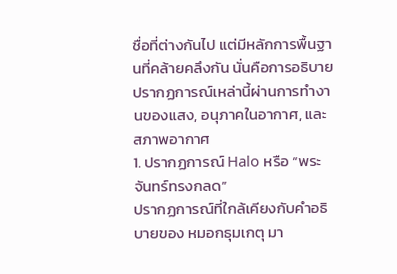ชื่อที่ต่างกันไป แต่มีหลักการพื้นฐานที่คล้ายคลึงกัน นั่นคือการอธิบายปรากฏการณ์เหล่านี้ผ่านการทำงานของแสง, อนุภาคในอากาศ, และสภาพอากาศ
1. ปรากฏการณ์ Halo หรือ “พระจันทร์ทรงกลด”
ปรากฏการณ์ที่ใกล้เคียงกับคำอธิบายของ หมอกธุมเกตุ มา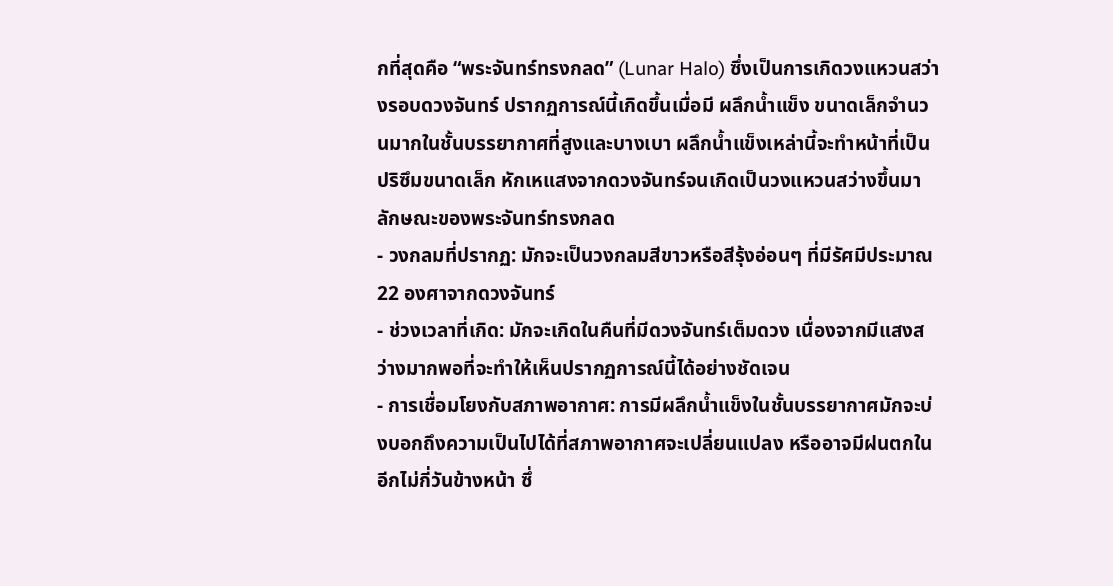กที่สุดคือ “พระจันทร์ทรงกลด” (Lunar Halo) ซึ่งเป็นการเกิดวงแหวนสว่างรอบดวงจันทร์ ปรากฏการณ์นี้เกิดขึ้นเมื่อมี ผลึกน้ำแข็ง ขนาดเล็กจำนวนมากในชั้นบรรยากาศที่สูงและบางเบา ผลึกน้ำแข็งเหล่านี้จะทำหน้าที่เป็นปริซึมขนาดเล็ก หักเหแสงจากดวงจันทร์จนเกิดเป็นวงแหวนสว่างขึ้นมา
ลักษณะของพระจันทร์ทรงกลด
- วงกลมที่ปรากฏ: มักจะเป็นวงกลมสีขาวหรือสีรุ้งอ่อนๆ ที่มีรัศมีประมาณ 22 องศาจากดวงจันทร์
- ช่วงเวลาที่เกิด: มักจะเกิดในคืนที่มีดวงจันทร์เต็มดวง เนื่องจากมีแสงสว่างมากพอที่จะทำให้เห็นปรากฏการณ์นี้ได้อย่างชัดเจน
- การเชื่อมโยงกับสภาพอากาศ: การมีผลึกน้ำแข็งในชั้นบรรยากาศมักจะบ่งบอกถึงความเป็นไปได้ที่สภาพอากาศจะเปลี่ยนแปลง หรืออาจมีฝนตกในอีกไม่กี่วันข้างหน้า ซึ่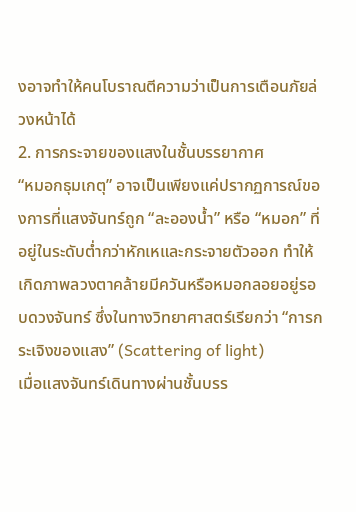งอาจทำให้คนโบราณตีความว่าเป็นการเตือนภัยล่วงหน้าได้
2. การกระจายของแสงในชั้นบรรยากาศ
“หมอกธุมเกตุ” อาจเป็นเพียงแค่ปรากฏการณ์ของการที่แสงจันทร์ถูก “ละอองน้ำ” หรือ “หมอก” ที่อยู่ในระดับต่ำกว่าหักเหและกระจายตัวออก ทำให้เกิดภาพลวงตาคล้ายมีควันหรือหมอกลอยอยู่รอบดวงจันทร์ ซึ่งในทางวิทยาศาสตร์เรียกว่า “การกระเจิงของแสง” (Scattering of light)
เมื่อแสงจันทร์เดินทางผ่านชั้นบรร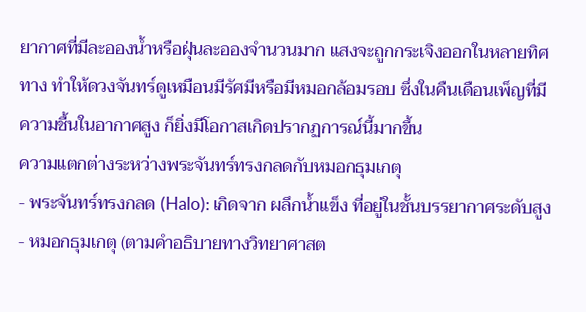ยากาศที่มีละอองน้ำหรือฝุ่นละอองจำนวนมาก แสงจะถูกกระเจิงออกในหลายทิศทาง ทำให้ดวงจันทร์ดูเหมือนมีรัศมีหรือมีหมอกล้อมรอบ ซึ่งในคืนเดือนเพ็ญที่มีความชื้นในอากาศสูง ก็ยิ่งมีโอกาสเกิดปรากฏการณ์นี้มากขึ้น
ความแตกต่างระหว่างพระจันทร์ทรงกลดกับหมอกธุมเกตุ
- พระจันทร์ทรงกลด (Halo): เกิดจาก ผลึกน้ำแข็ง ที่อยู่ในชั้นบรรยากาศระดับสูง
- หมอกธุมเกตุ (ตามคำอธิบายทางวิทยาศาสต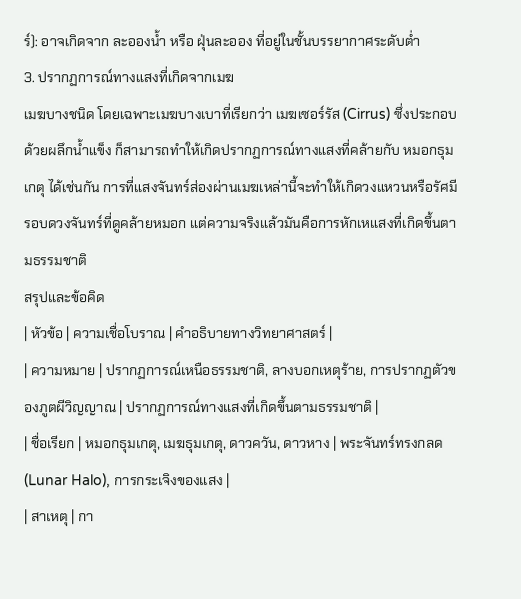ร์): อาจเกิดจาก ละอองน้ำ หรือ ฝุ่นละออง ที่อยู่ในชั้นบรรยากาศระดับต่ำ
3. ปรากฏการณ์ทางแสงที่เกิดจากเมฆ
เมฆบางชนิด โดยเฉพาะเมฆบางเบาที่เรียกว่า เมฆเซอร์รัส (Cirrus) ซึ่งประกอบด้วยผลึกน้ำแข็ง ก็สามารถทำให้เกิดปรากฏการณ์ทางแสงที่คล้ายกับ หมอกธุมเกตุ ได้เช่นกัน การที่แสงจันทร์ส่องผ่านเมฆเหล่านี้จะทำให้เกิดวงแหวนหรือรัศมีรอบดวงจันทร์ที่ดูคล้ายหมอก แต่ความจริงแล้วมันคือการหักเหแสงที่เกิดขึ้นตามธรรมชาติ
สรุปและข้อคิด
| หัวข้อ | ความเชื่อโบราณ | คำอธิบายทางวิทยาศาสตร์ |
| ความหมาย | ปรากฏการณ์เหนือธรรมชาติ, ลางบอกเหตุร้าย, การปรากฏตัวของภูตผีวิญญาณ | ปรากฏการณ์ทางแสงที่เกิดขึ้นตามธรรมชาติ |
| ชื่อเรียก | หมอกธุมเกตุ, เมฆธุมเกตุ, ดาวควัน, ดาวหาง | พระจันทร์ทรงกลด (Lunar Halo), การกระเจิงของแสง |
| สาเหตุ | กา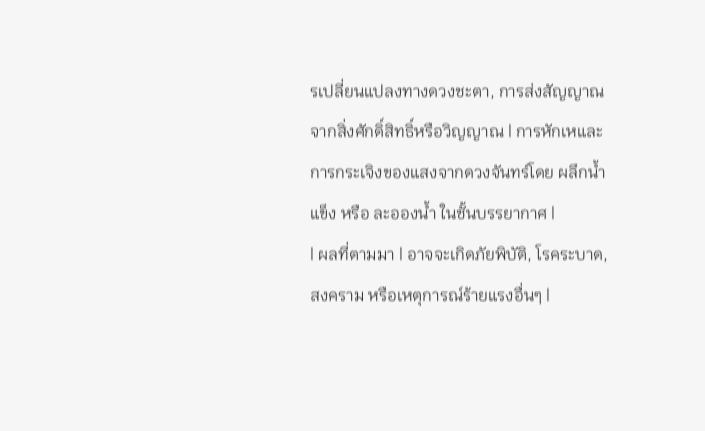รเปลี่ยนแปลงทางดวงชะตา, การส่งสัญญาณจากสิ่งศักดิ์สิทธิ์หรือวิญญาณ | การหักเหและการกระเจิงของแสงจากดวงจันทร์โดย ผลึกน้ำแข็ง หรือ ละอองน้ำ ในชั้นบรรยากาศ |
| ผลที่ตามมา | อาจจะเกิดภัยพิบัติ, โรคระบาด, สงคราม หรือเหตุการณ์ร้ายแรงอื่นๆ |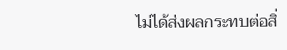ไม่ได้ส่งผลกระทบต่อสิ่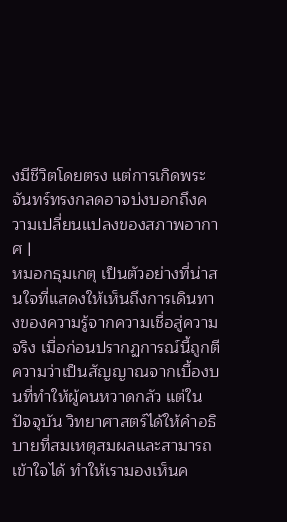งมีชีวิตโดยตรง แต่การเกิดพระจันทร์ทรงกลดอาจบ่งบอกถึงความเปลี่ยนแปลงของสภาพอากาศ |
หมอกธุมเกตุ เป็นตัวอย่างที่น่าสนใจที่แสดงให้เห็นถึงการเดินทางของความรู้จากความเชื่อสู่ความจริง เมื่อก่อนปรากฏการณ์นี้ถูกตีความว่าเป็นสัญญาณจากเบื้องบนที่ทำให้ผู้คนหวาดกลัว แต่ในปัจจุบัน วิทยาศาสตร์ได้ให้คำอธิบายที่สมเหตุสมผลและสามารถเข้าใจได้ ทำให้เรามองเห็นค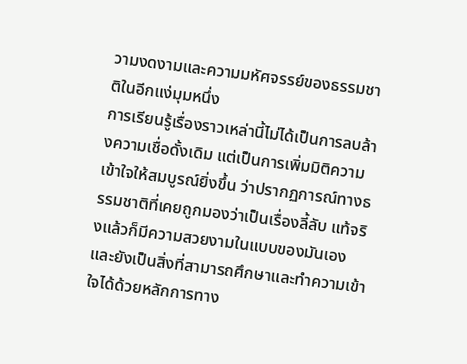วามงดงามและความมหัศจรรย์ของธรรมชาติในอีกแง่มุมหนึ่ง
การเรียนรู้เรื่องราวเหล่านี้ไม่ได้เป็นการลบล้างความเชื่อดั้งเดิม แต่เป็นการเพิ่มมิติความเข้าใจให้สมบูรณ์ยิ่งขึ้น ว่าปรากฏการณ์ทางธรรมชาติที่เคยถูกมองว่าเป็นเรื่องลี้ลับ แท้จริงแล้วก็มีความสวยงามในแบบของมันเอง และยังเป็นสิ่งที่สามารถศึกษาและทำความเข้าใจได้ด้วยหลักการทาง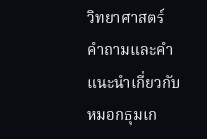วิทยาศาสตร์
คำถามและคำแนะนำเกี่ยวกับ หมอกธุมเก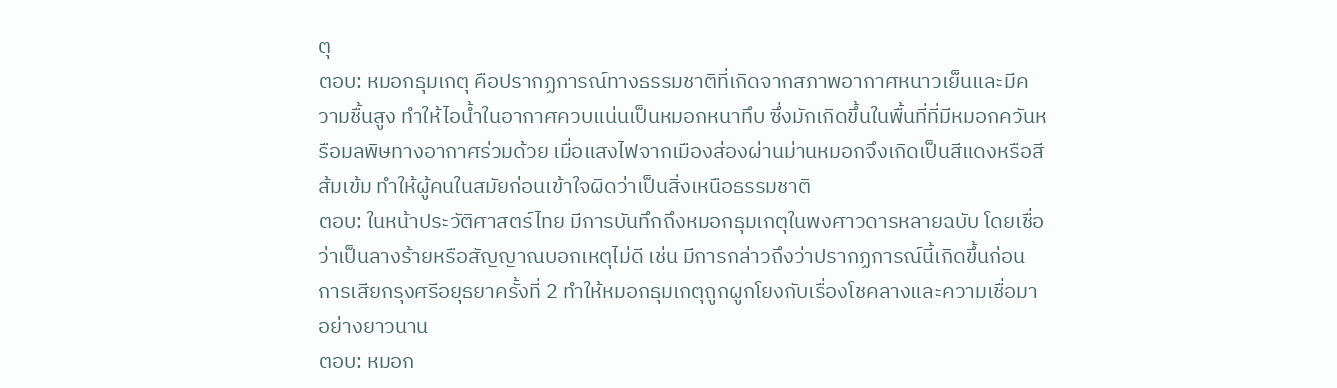ตุ
ตอบ: หมอกธุมเกตุ คือปรากฏการณ์ทางธรรมชาติที่เกิดจากสภาพอากาศหนาวเย็นและมีความชื้นสูง ทำให้ไอน้ำในอากาศควบแน่นเป็นหมอกหนาทึบ ซึ่งมักเกิดขึ้นในพื้นที่ที่มีหมอกควันหรือมลพิษทางอากาศร่วมด้วย เมื่อแสงไฟจากเมืองส่องผ่านม่านหมอกจึงเกิดเป็นสีแดงหรือสีส้มเข้ม ทำให้ผู้คนในสมัยก่อนเข้าใจผิดว่าเป็นสิ่งเหนือธรรมชาติ
ตอบ: ในหน้าประวัติศาสตร์ไทย มีการบันทึกถึงหมอกธุมเกตุในพงศาวดารหลายฉบับ โดยเชื่อว่าเป็นลางร้ายหรือสัญญาณบอกเหตุไม่ดี เช่น มีการกล่าวถึงว่าปรากฏการณ์นี้เกิดขึ้นก่อนการเสียกรุงศรีอยุธยาครั้งที่ 2 ทำให้หมอกธุมเกตุถูกผูกโยงกับเรื่องโชคลางและความเชื่อมาอย่างยาวนาน
ตอบ: หมอก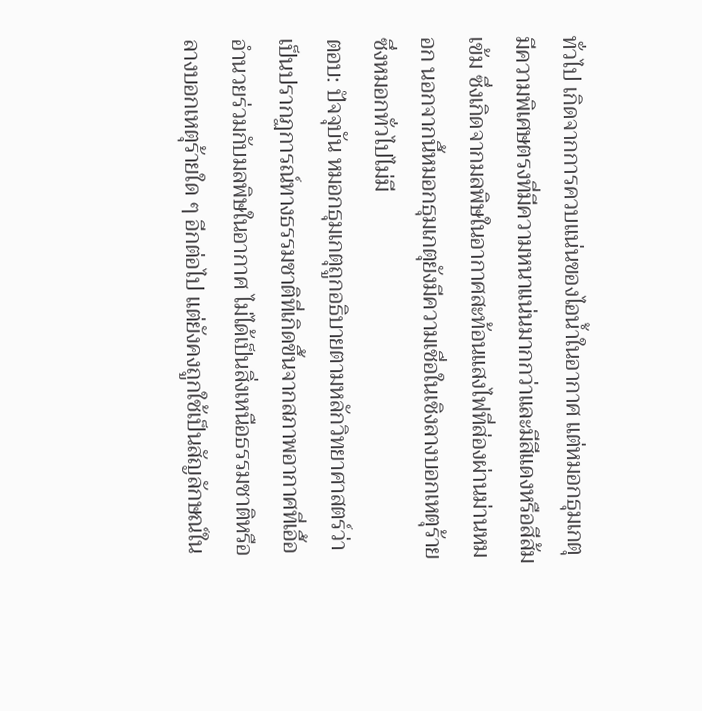ทั่วไป เกิดจากการควบแน่นของไอน้ำในอากาศ แต่หมอกธุมเกตุ มีความพิเศษตรงที่มีความหนาแน่นมากกว่าและมีสีแดงหรือสีส้มเข้ม ซึ่งเกิดจากมลพิษในอากาศสะท้อนแสงไฟที่ส่องผ่านม่านหมอก นอกจากนี้หมอกธุมเกตุยังมีความเชื่อในเชิงลางบอกเหตุร้าย ซึ่งหมอกทั่วไปไม่มี
ตอบ: ปัจจุบัน หมอกธุมเกตุถูกอธิบายตามหลักวิทยาศาสตร์ว่าเป็นปรากฏการณ์ทางธรรมชาติที่เกิดขึ้นจากสภาพอากาศที่เอื้ออำนวยร่วมกับมลพิษในอากาศ ไม่ได้เป็นสิ่งเหนือธรรมชาติหรือลางบอกเหตุร้ายใด ๆ อีกต่อไป แต่ยังคงถูกใช้เป็นสัญลักษณ์ใน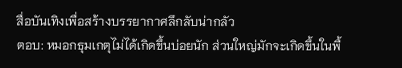สื่อบันเทิงเพื่อสร้างบรรยากาศลึกลับน่ากลัว
ตอบ: หมอกธุมเกตุไม่ได้เกิดขึ้นบ่อยนัก ส่วนใหญ่มักจะเกิดขึ้นในพื้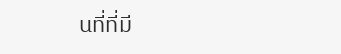นที่ที่มี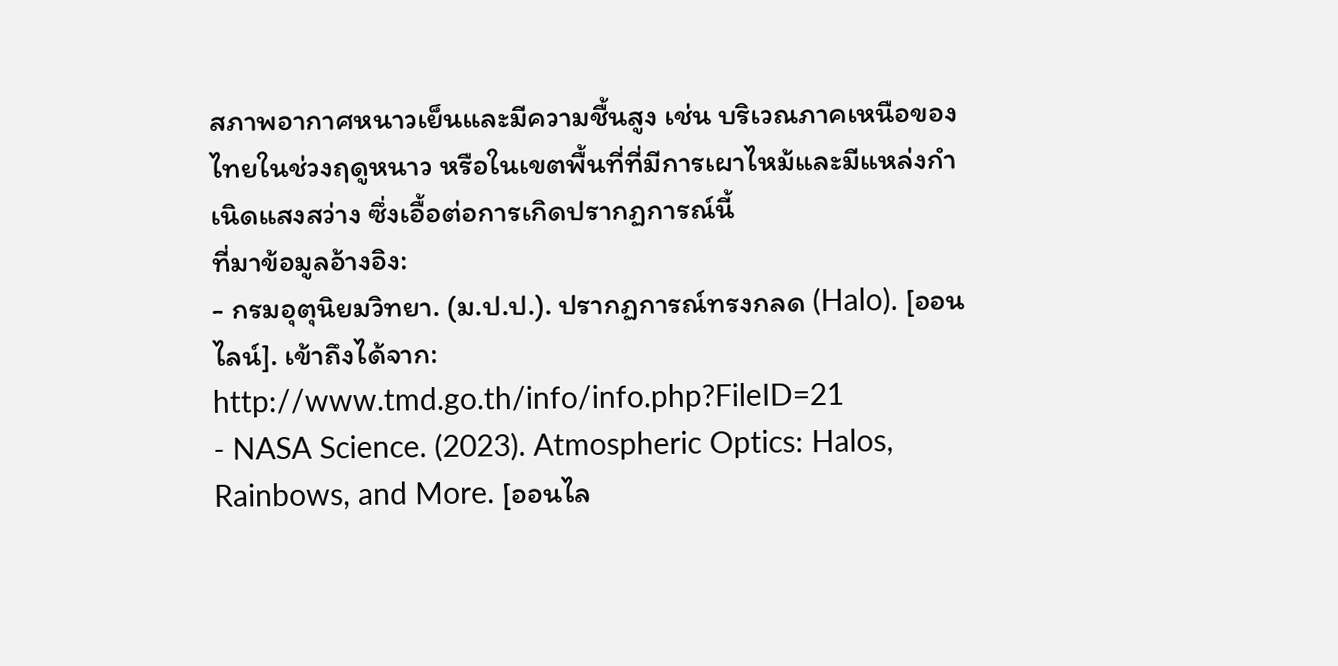สภาพอากาศหนาวเย็นและมีความชื้นสูง เช่น บริเวณภาคเหนือของไทยในช่วงฤดูหนาว หรือในเขตพื้นที่ที่มีการเผาไหม้และมีแหล่งกำเนิดแสงสว่าง ซึ่งเอื้อต่อการเกิดปรากฏการณ์นี้
ที่มาข้อมูลอ้างอิง:
- กรมอุตุนิยมวิทยา. (ม.ป.ป.). ปรากฏการณ์ทรงกลด (Halo). [ออนไลน์]. เข้าถึงได้จาก: http://www.tmd.go.th/info/info.php?FileID=21
- NASA Science. (2023). Atmospheric Optics: Halos, Rainbows, and More. [ออนไล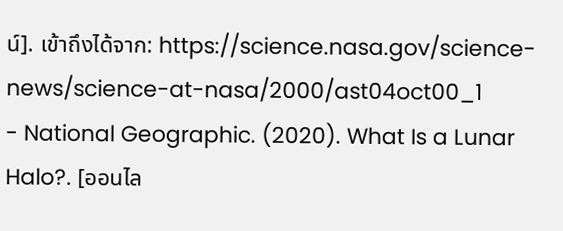น์]. เข้าถึงได้จาก: https://science.nasa.gov/science-news/science-at-nasa/2000/ast04oct00_1
- National Geographic. (2020). What Is a Lunar Halo?. [ออนไล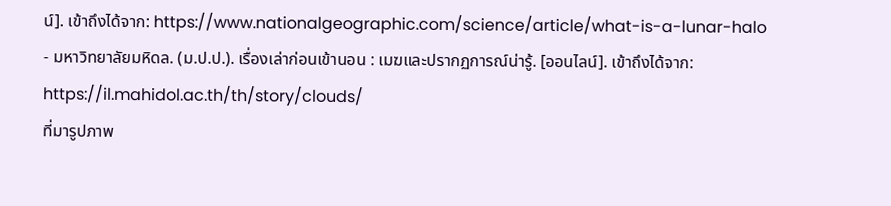น์]. เข้าถึงได้จาก: https://www.nationalgeographic.com/science/article/what-is-a-lunar-halo
- มหาวิทยาลัยมหิดล. (ม.ป.ป.). เรื่องเล่าก่อนเข้านอน : เมฆและปรากฏการณ์น่ารู้. [ออนไลน์]. เข้าถึงได้จาก: https://il.mahidol.ac.th/th/story/clouds/
ที่มารูปภาพ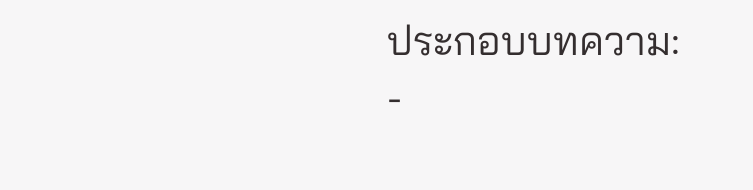ประกอบบทความ:
-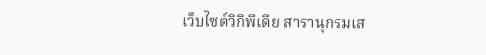เว็บไซต์วิกิพีเดีย สารานุกรมเส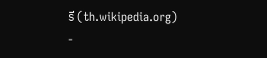รี (th.wikipedia.org)
-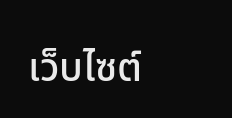เว็บไซต์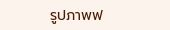รูปภาพฟ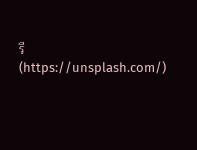รี (https://unsplash.com/)